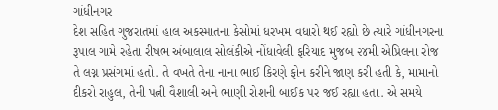ગાંધીનગર
દેશ સહિત ગુજરાતમાં હાલ અકસ્માતના કેસોમાં ધરખમ વધારો થઈ રહ્યો છે ત્યારે ગાંધીનગરના રૂપાલ ગામે રહેતા રીષભ અંબાલાલ સોલંકીએ નોંધાવેલી ફરિયાદ મુજબ ૨૪મી એપ્રિલના રોજ તે લગ્ન પ્રસંગમાં હતો. તે વખતે તેના નાના ભાઈ કિરણે ફોન કરીને જાણ કરી હતી કે, મામાનો દીકરો રાહુલ, તેની પત્ની વૈશાલી અને ભાણી રોશની બાઈક પર જઈ રહ્યા હતા. એ સમયે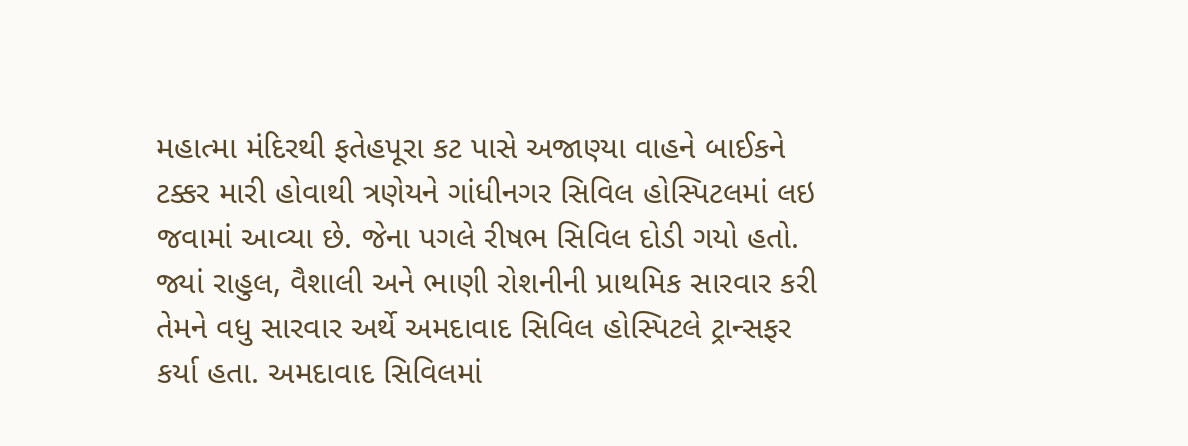મહાત્મા મંદિરથી ફતેહપૂરા કટ પાસે અજાણ્યા વાહને બાઈકને ટક્કર મારી હોવાથી ત્રણેયને ગાંધીનગર સિવિલ હોસ્પિટલમાં લઇ જવામાં આવ્યા છે. જેના પગલે રીષભ સિવિલ દોડી ગયો હતો. જ્યાં રાહુલ, વૈશાલી અને ભાણી રોશનીની પ્રાથમિક સારવાર કરી તેમને વધુ સારવાર અર્થે અમદાવાદ સિવિલ હોસ્પિટલે ટ્રાન્સફર કર્યા હતા. અમદાવાદ સિવિલમાં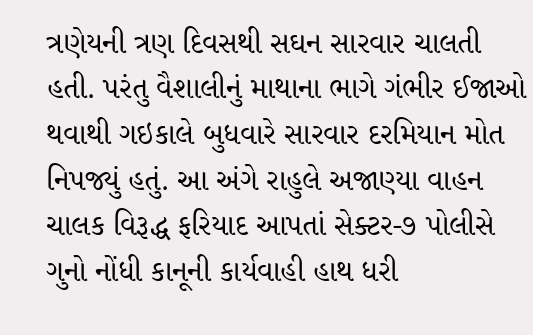ત્રણેયની ત્રણ દિવસથી સઘન સારવાર ચાલતી હતી. પરંતુ વૈશાલીનું માથાના ભાગે ગંભીર ઈજાઓ થવાથી ગઇકાલે બુધવારે સારવાર દરમિયાન મોત નિપજ્યું હતું. આ અંગે રાહુલે અજાણ્યા વાહન ચાલક વિરૂદ્ધ ફરિયાદ આપતાં સેક્ટર-૭ પોલીસે ગુનો નોંધી કાનૂની કાર્યવાહી હાથ ધરી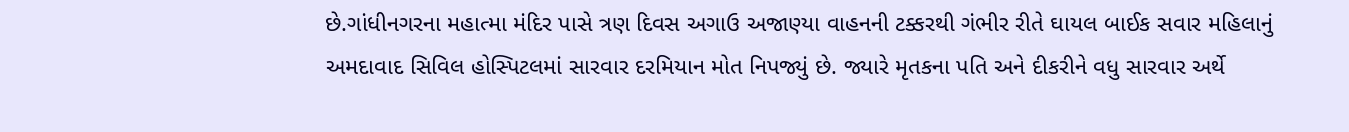છે.ગાંધીનગરના મહાત્મા મંદિર પાસે ત્રણ દિવસ અગાઉ અજાણ્યા વાહનની ટક્કરથી ગંભીર રીતે ઘાયલ બાઈક સવાર મહિલાનું અમદાવાદ સિવિલ હોસ્પિટલમાં સારવાર દરમિયાન મોત નિપજ્યું છે. જ્યારે મૃતકના પતિ અને દીકરીને વધુ સારવાર અર્થે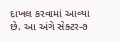દાખલ કરવામાં આવ્યા છે. આ અંગે સેક્ટર-૭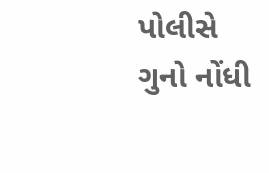પોલીસે ગુનો નોંધી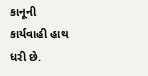કાનૂની કાર્યવાહી હાથ ધરી છે.